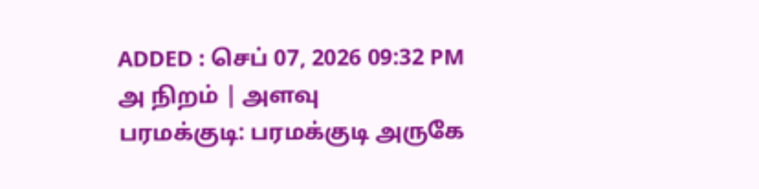ADDED : செப் 07, 2026 09:32 PM
அ நிறம் | அளவு
பரமக்குடி: பரமக்குடி அருகே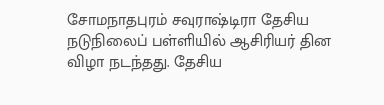சோமநாதபுரம் சவுராஷ்டிரா தேசிய நடுநிலைப் பள்ளியில் ஆசிரியர் தின விழா நடந்தது. தேசிய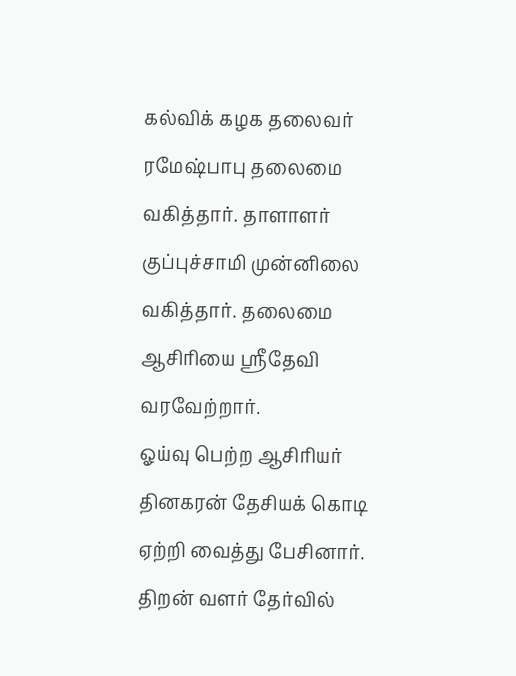கல்விக் கழக தலைவர் ரமேஷ்பாபு தலைமை வகித்தார். தாளாளர் குப்புச்சாமி முன்னிலை வகித்தார். தலைமை ஆசிரியை ஸ்ரீதேவி வரவேற்றார்.
ஓய்வு பெற்ற ஆசிரியர் தினகரன் தேசியக் கொடி ஏற்றி வைத்து பேசினார். திறன் வளர் தேர்வில்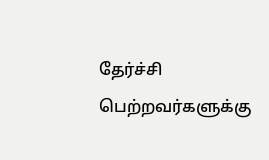தேர்ச்சி பெற்றவர்களுக்கு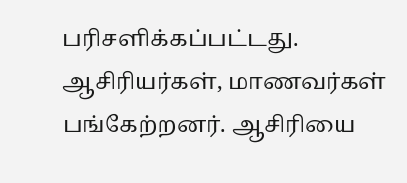பரிசளிக்கப்பட்டது. ஆசிரியர்கள், மாணவர்கள் பங்கேற்றனர். ஆசிரியை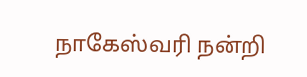நாகேஸ்வரி நன்றி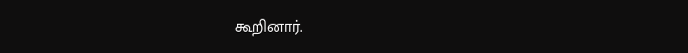கூறினார்.